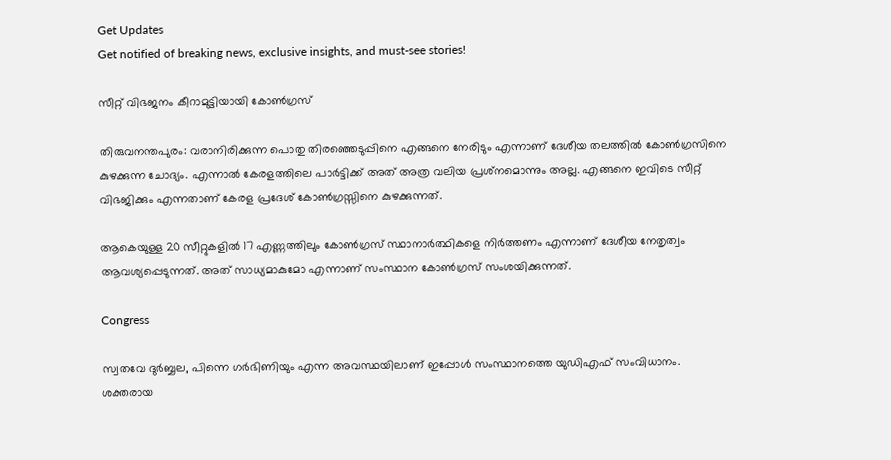Get Updates
Get notified of breaking news, exclusive insights, and must-see stories!

സീറ്റ് വിഭജനം കീറാമുട്ടിയായി കോണ്‍ഗ്രസ്

തിരുവനന്തപുരം: വരാനിരിക്കുന്ന പൊതു തിരഞ്ഞെടുപ്പിനെ എങ്ങനെ നേരിടും എന്നാണ് ദേശീയ തലത്തില്‍ കോണ്‍ഗ്രസിനെ കുഴക്കുന്ന ചോദ്യം. എന്നാല്‍ കേരളത്തിലെ പാര്‍ട്ടിക്ക് അത് അത്ര വലിയ പ്രശ്‌നമൊന്നും അല്ല. എങ്ങനെ ഇവിടെ സീറ്റ് വിഭജിക്കും എന്നതാണ് കേരള പ്രദേശ് കോണ്‍ഗ്രസ്സിനെ കുഴക്കുന്നത്.

ആകെയുള്ള 20 സീറ്റുകളില്‍ 17 എണ്ണത്തിലും കോണ്‍ഗ്രസ് സ്ഥാനാര്‍ത്ഥികളെ നിര്‍ത്തണം എന്നാണ് ദേശീയ നേതൃത്വം ആവശ്യപ്പെടുന്നത്. അത് സാധ്യമാകുമോ എന്നാണ് സംസ്ഥാന കോണ്‍ഗ്രസ് സംശയിക്കുന്നത്.

Congress

സ്വതവേ ദുര്‍ബ്ബല, പിന്നെ ഗര്‍ഭിണിയും എന്ന അവസ്ഥയിലാണ് ഇപ്പോള്‍ സംസ്ഥാനത്തെ യുഡിഎഫ് സംവിധാനം. ശക്തരായ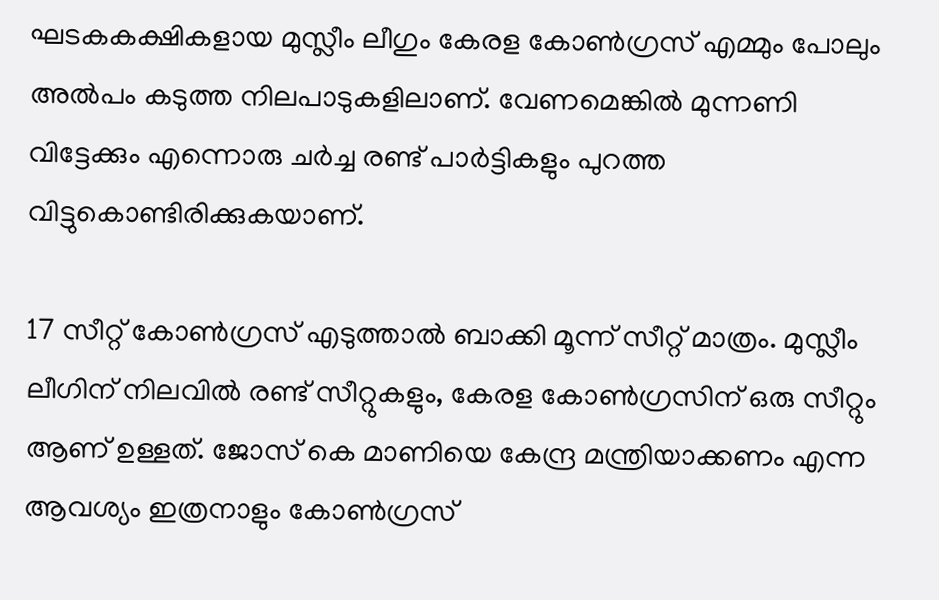ഘടകകക്ഷികളായ മുസ്ലീം ലീഗും കേരള കോണ്‍ഗ്രസ് എമ്മും പോലും അല്‍പം കടുത്ത നിലപാടുകളിലാണ്. വേണമെങ്കില്‍ മുന്നണി വിട്ടേക്കും എന്നൊരു ചര്‍ച്ച രണ്ട് പാര്‍ട്ടികളും പുറത്ത വിട്ടുകൊണ്ടിരിക്കുകയാണ്.

17 സീറ്റ് കോണ്‍ഗ്രസ് എടുത്താല്‍ ബാക്കി മൂന്ന് സീറ്റ് മാത്രം. മുസ്ലീം ലീഗിന് നിലവില്‍ രണ്ട് സീറ്റുകളും, കേരള കോണ്‍ഗ്രസിന് ഒരു സീറ്റും ആണ് ഉള്ളത്. ജോസ് കെ മാണിയെ കേന്ദ്ര മന്ത്രിയാക്കണം എന്ന ആവശ്യം ഇത്രനാളും കോണ്‍ഗ്രസ്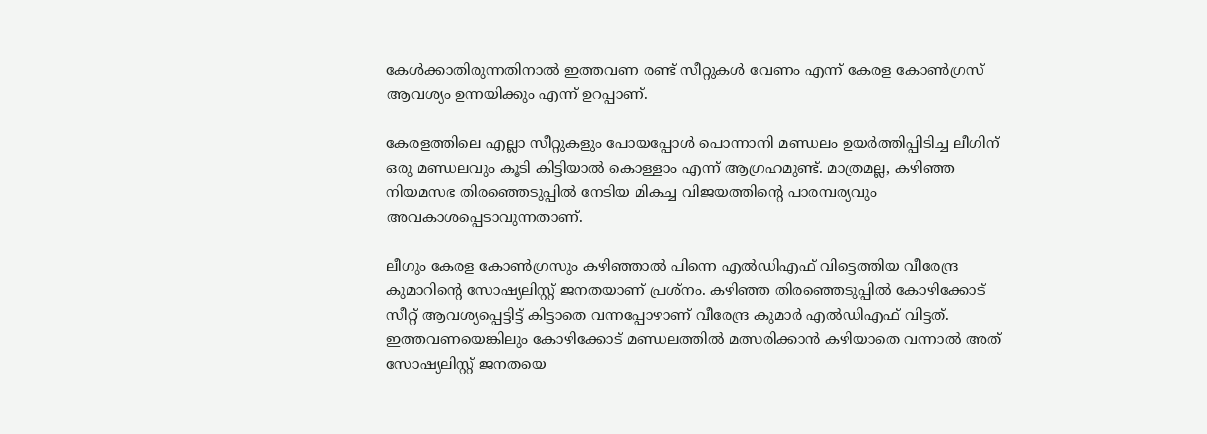കേള്‍ക്കാതിരുന്നതിനാല്‍ ഇത്തവണ രണ്ട് സീറ്റുകള്‍ വേണം എന്ന് കേരള കോണ്‍ഗ്രസ് ആവശ്യം ഉന്നയിക്കും എന്ന് ഉറപ്പാണ്.

കേരളത്തിലെ എല്ലാ സീറ്റുകളും പോയപ്പോള്‍ പൊന്നാനി മണ്ഡലം ഉയര്‍ത്തിപ്പിടിച്ച ലീഗിന് ഒരു മണ്ഡലവും കൂടി കിട്ടിയാല്‍ കൊള്ളാം എന്ന് ആഗ്രഹമുണ്ട്. മാത്രമല്ല, കഴിഞ്ഞ നിയമസഭ തിരഞ്ഞെടുപ്പില്‍ നേടിയ മികച്ച വിജയത്തിന്റെ പാരമ്പര്യവും അവകാശപ്പെടാവുന്നതാണ്.

ലീഗും കേരള കോണ്‍ഗ്രസും കഴിഞ്ഞാല്‍ പിന്നെ എല്‍ഡിഎഫ് വിട്ടെത്തിയ വീരേന്ദ്ര കുമാറിന്റെ സോഷ്യലിസ്റ്റ് ജനതയാണ് പ്രശ്‌നം. കഴിഞ്ഞ തിരഞ്ഞെടുപ്പില്‍ കോഴിക്കോട് സീറ്റ് ആവശ്യപ്പെട്ടിട്ട് കിട്ടാതെ വന്നപ്പോഴാണ് വീരേന്ദ്ര കുമാര്‍ എല്‍ഡിഎഫ് വിട്ടത്. ഇത്തവണയെങ്കിലും കോഴിക്കോട് മണ്ഡലത്തില്‍ മത്സരിക്കാന്‍ കഴിയാതെ വന്നാല്‍ അത് സോഷ്യലിസ്റ്റ് ജനതയെ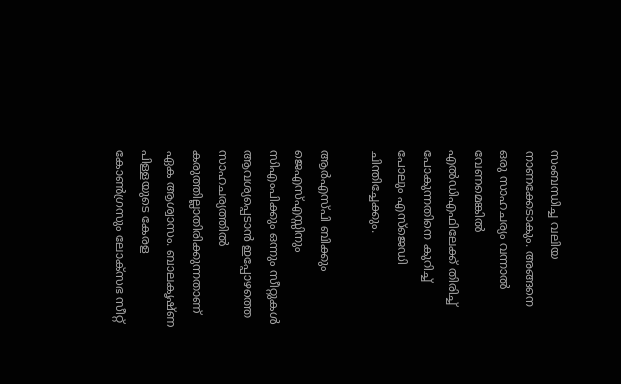സംബന്ധിച്ച വലിയ നാണക്കേടാകും. അങ്ങനെ ഒരു സാഹചര്യം വന്നാല്‍ വേണമെങ്കില്‍ എല്‍ഡിഎഫിലേക്ക് തിരിച്ച് പോകുന്നതിനെ കുറിച്ച് പോലും എസ്‌ജെഡി ചിന്തിച്ചേക്കും.

ആര്‍എസ്പി ബിക്കും ജെഎസ്എസ്സിനും സിഎംപിക്കും ഒന്നും സീറ്റുകള്‍ ആവശ്യപ്പെടാന്‍ ഇപ്പോഴത്തെ സാഹചര്യത്തില്‍ കരുത്തില്ലാതിരിക്കുന്നതാണ് ഏക ആശ്വാസം. ബാലകൃഷ്ണ പിള്ളയുടെ കേരള കോണ്‍ഗ്രസും ലോക്‌സഭ സീറ്റ്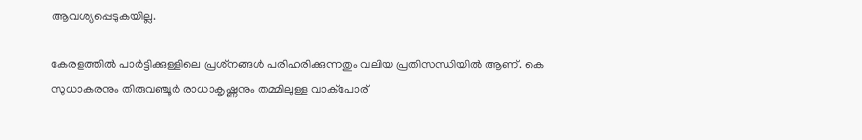ആവശ്യപ്പെടുകയില്ല.

കേരളത്തില്‍ പാര്‍ട്ടിക്കുള്ളിലെ പ്രശ്‌നങ്ങള്‍ പരിഹരിക്കുന്നതും വലിയ പ്രതിസന്ധിയില്‍ ആണ്. കെ സുധാകരനും തിരുവഞ്ചൂര്‍ രാധാകൃഷ്ണനും തമ്മിലുള്ള വാക്‌പോര്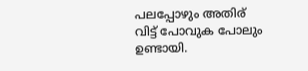പലപ്പോഴും അതിര് വിട്ട് പോവുക പോലും ഉണ്ടായി.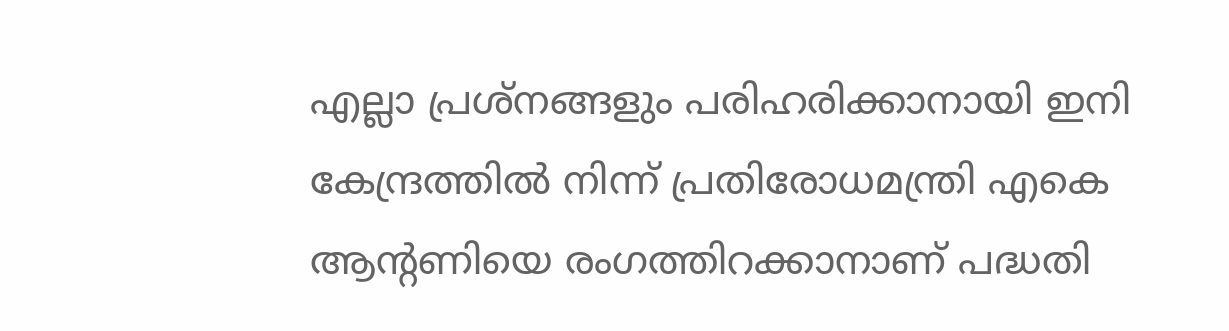എല്ലാ പ്രശ്‌നങ്ങളും പരിഹരിക്കാനായി ഇനി കേന്ദ്രത്തില്‍ നിന്ന് പ്രതിരോധമന്ത്രി എകെ ആന്റണിയെ രംഗത്തിറക്കാനാണ് പദ്ധതി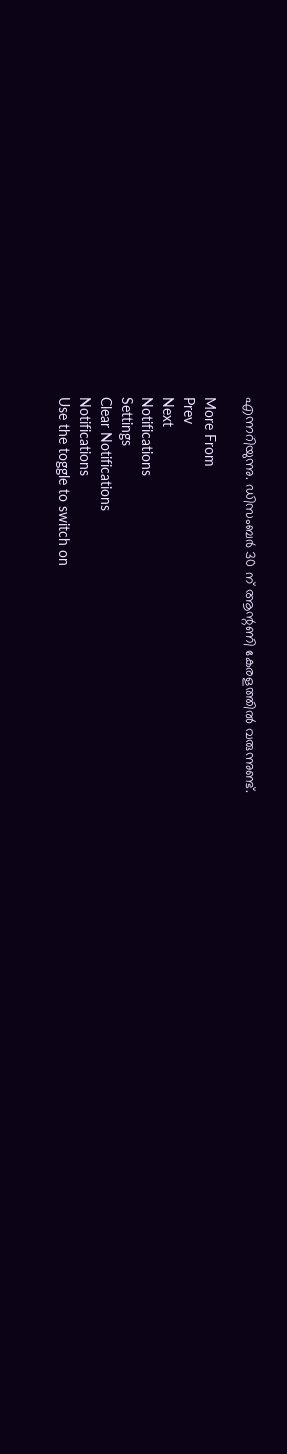എന്നറിയുന്നു. ഡിസംബര്‍ 30 ന് ആന്റണി കേരളത്തില്‍ വരുന്നുണ്ട്.

More From
Prev
Next
Notifications
Settings
Clear Notifications
Notifications
Use the toggle to switch on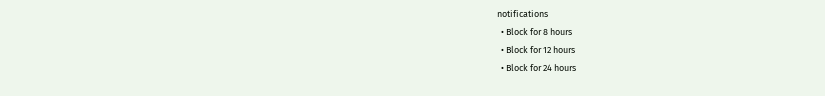notifications
  • Block for 8 hours
  • Block for 12 hours
  • Block for 24 hours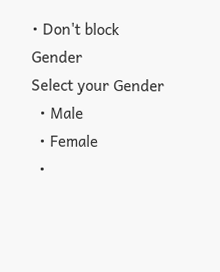• Don't block
Gender
Select your Gender
  • Male
  • Female
  •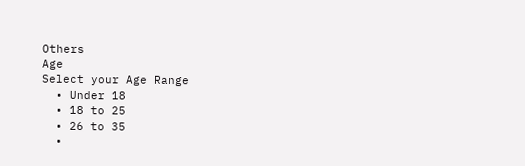Others
Age
Select your Age Range
  • Under 18
  • 18 to 25
  • 26 to 35
  •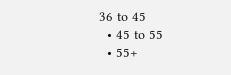36 to 45
  • 45 to 55
  • 55+